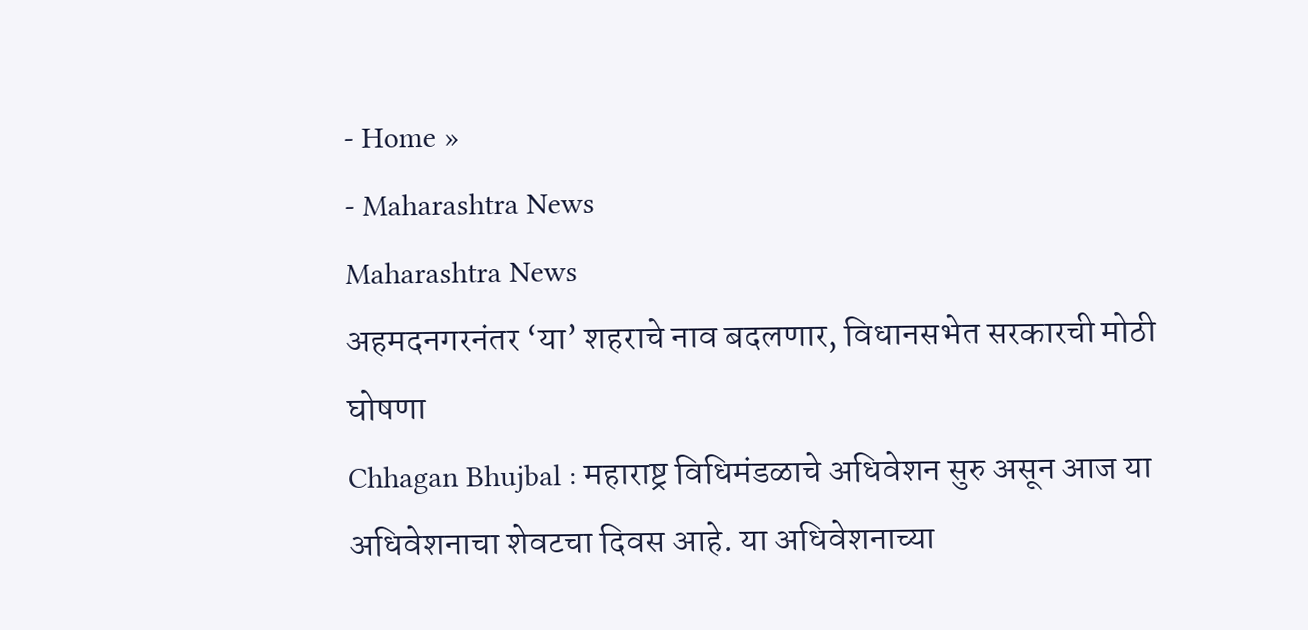- Home »
- Maharashtra News
Maharashtra News
अहमदनगरनंतर ‘या’ शहराचे नाव बदलणार, विधानसभेत सरकारची मोठी घोषणा
Chhagan Bhujbal : महाराष्ट्र विधिमंडळाचे अधिवेशन सुरु असून आज या अधिवेशनाचा शेवटचा दिवस आहे. या अधिवेशनाच्या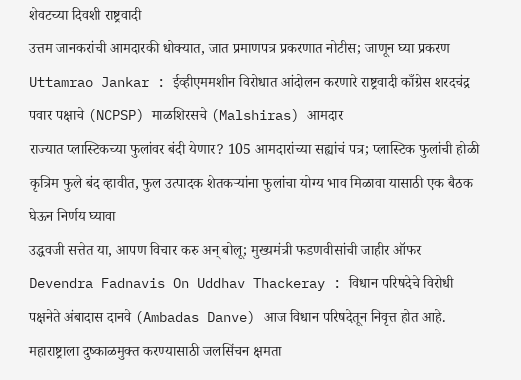शेवटच्या दिवशी राष्ट्रवादी
उत्तम जानकरांची आमदारकी धोक्यात, जात प्रमाणपत्र प्रकरणात नोटीस; जाणून घ्या प्रकरण
Uttamrao Jankar : ईव्हीएममशीन विरोधात आंदोलन करणारे राष्ट्रवादी काँग्रेस शरदचंद्र पवार पक्षाचे (NCPSP) माळशिरसचे (Malshiras) आमदार
राज्यात प्लास्टिकच्या फुलांवर बंदी येणार? 105 आमदारांच्या सह्यांचं पत्र; प्लास्टिक फुलांची होळी
कृत्रिम फुले बंद व्हावीत, फुल उत्पादक शेतकऱ्यांना फुलांचा योग्य भाव मिळावा यासाठी एक बैठक घेऊन निर्णय घ्यावा
उद्धवजी सत्तेत या, आपण विचार करु अन् बोलू; मुख्यमंत्री फडणवीसांची जाहीर ऑफर
Devendra Fadnavis On Uddhav Thackeray : विधान परिषदेचे विरोधी पक्षनेते अंबादास दानवे (Ambadas Danve) आज विधान परिषदेतून निवृत्त होत आहे.
महाराष्ट्राला दुष्काळमुक्त करण्यासाठी जलसिंचन क्षमता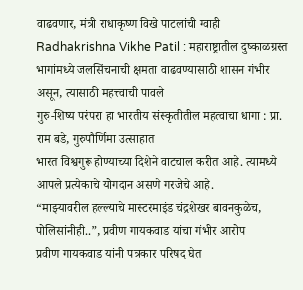वाढवणार, मंत्री राधाकृष्ण विखे पाटलांची ग्वाही
Radhakrishna Vikhe Patil : महाराष्ट्रातील दुष्काळग्रस्त भागांमध्ये जलसिंचनाची क्षमता वाढवण्यासाठी शासन गंभीर असून, त्यासाठी महत्त्वाची पावले
गुरु-शिष्य परंपरा हा भारतीय संस्कृतीतील महत्वाचा धागा : प्रा. राम बडे, गुरुपौर्णिमा उत्साहात
भारत विश्वगुरू होण्याच्या दिशेने वाटचाल करीत आहे. त्यामध्ये आपले प्रत्येकाचे योगदान असणे गरजेचे आहे.
“माझ्यावरील हल्ल्याचे मास्टरमाइंड चंद्रशेखर बावनकुळेच, पोलिसांनीही..”, प्रवीण गायकवाड यांचा गंभीर आरोप
प्रवीण गायकवाड यांनी पत्रकार परिषद घेत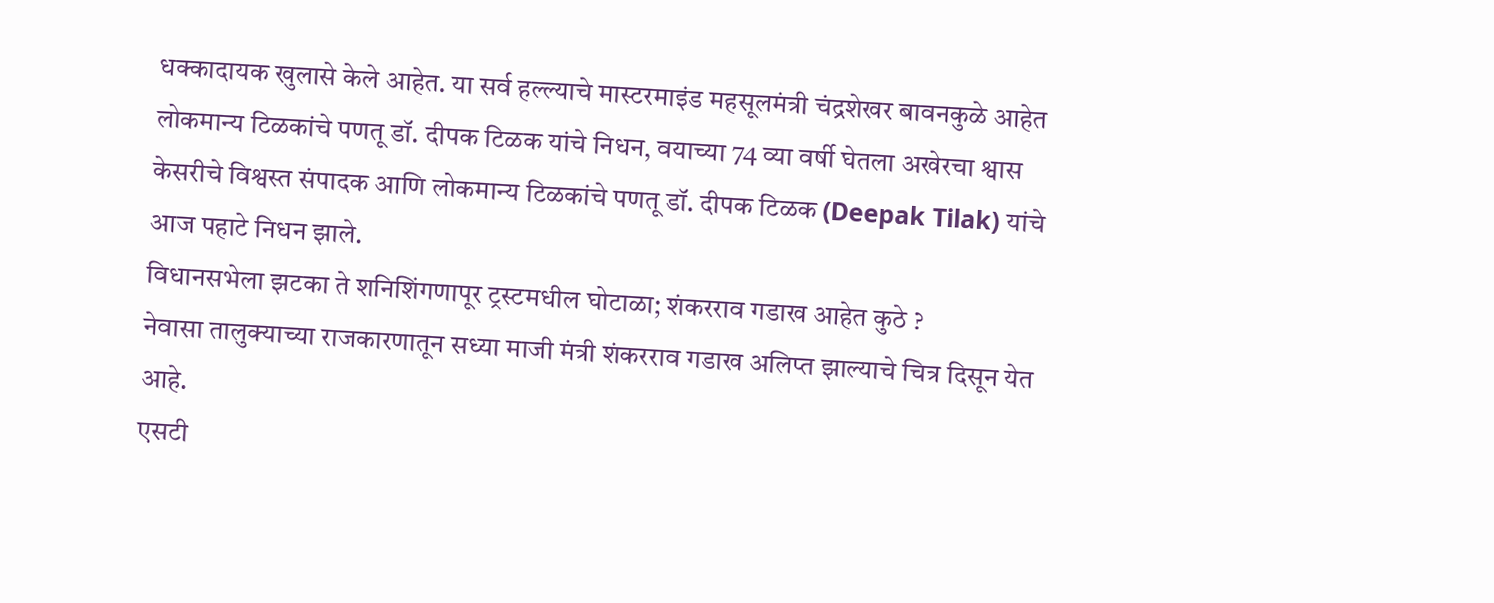धक्कादायक खुलासे केले आहेत. या सर्व हल्ल्याचे मास्टरमाइंड महसूलमंत्री चंद्रशेखर बावनकुळे आहेत
लोकमान्य टिळकांचे पणतू डॉ. दीपक टिळक यांचे निधन, वयाच्या 74 व्या वर्षी घेतला अखेरचा श्वास
केसरीचे विश्वस्त संपादक आणि लोकमान्य टिळकांचे पणतू डॉ. दीपक टिळक (Deepak Tilak) यांचे आज पहाटे निधन झाले.
विधानसभेला झटका ते शनिशिंगणापूर ट्रस्टमधील घोटाळा; शंकरराव गडाख आहेत कुठे ?
नेवासा तालुक्याच्या राजकारणातून सध्या माजी मंत्री शंकरराव गडाख अलिप्त झाल्याचे चित्र दिसून येत आहे.
एसटी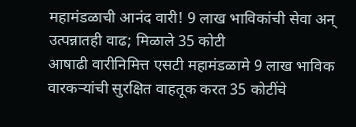महामंडळाची आनंद वारी! 9 लाख भाविकांची सेवा अन् उत्पन्नातही वाढ; मिळाले 35 कोटी
आषाढी वारीनिमित्त एसटी महामंडळामे 9 लाख भाविक वारकऱ्यांची सुरक्षित वाहतूक करत 35 कोटींचे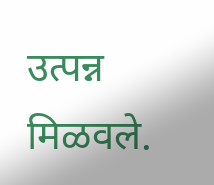उत्पन्न मिळवले.